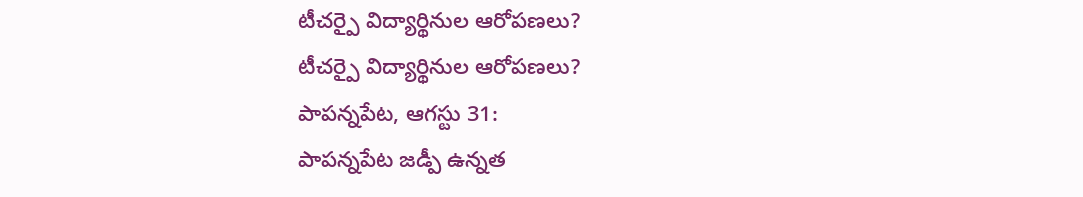టీచర్పై విద్యార్థినుల ఆరోపణలు?
టీచర్పై విద్యార్థినుల ఆరోపణలు?
పాపన్నపేట, ఆగస్టు 31:
పాపన్నపేట జడ్పీ ఉన్నత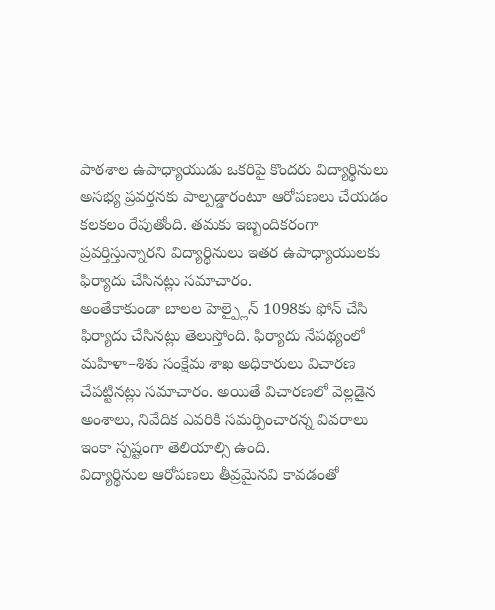పాఠశాల ఉపాధ్యాయుడు ఒకరిపై కొందరు విద్యార్థినులు అసభ్య ప్రవర్తనకు పాల్పడ్డారంటూ ఆరోపణలు చేయడం కలకలం రేపుతోంది. తమకు ఇబ్బందికరంగా ప్రవర్తిస్తున్నారని విద్యార్థినులు ఇతర ఉపాధ్యాయులకు ఫిర్యాదు చేసినట్లు సమాచారం.
అంతేకాకుండా బాలల హెల్ప్లైన్ 1098కు ఫోన్ చేసి ఫిర్యాదు చేసినట్లు తెలుస్తోంది. ఫిర్యాదు నేపథ్యంలో మహిళా–శిశు సంక్షేమ శాఖ అధికారులు విచారణ చేపట్టినట్లు సమాచారం. అయితే విచారణలో వెల్లడైన అంశాలు, నివేదిక ఎవరికి సమర్పించారన్న వివరాలు ఇంకా స్పష్టంగా తెలియాల్సి ఉంది.
విద్యార్థినుల ఆరోపణలు తీవ్రమైనవి కావడంతో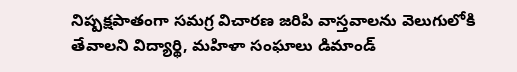నిష్పక్షపాతంగా సమగ్ర విచారణ జరిపి వాస్తవాలను వెలుగులోకి తేవాలని విద్యార్థి, మహిళా సంఘాలు డిమాండ్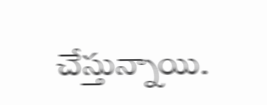చేస్తున్నాయి.